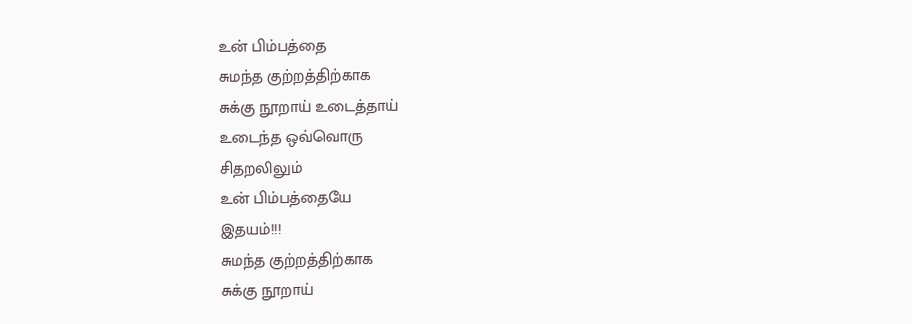உன் பிம்பத்தை
சுமந்த குற்றத்திற்காக
சுக்கு நூறாய் உடைத்தாய்
உடைந்த ஒவ்வொரு
சிதறலிலும்
உன் பிம்பத்தையே
இதயம்!!!
சுமந்த குற்றத்திற்காக
சுக்கு நூறாய்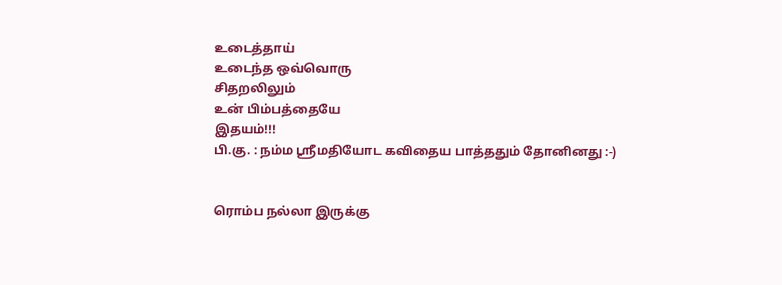உடைத்தாய்
உடைந்த ஒவ்வொரு
சிதறலிலும்
உன் பிம்பத்தையே
இதயம்!!!
பி.கு. : நம்ம ஸ்ரீமதியோட கவிதைய பாத்ததும் தோனினது :-)


ரொம்ப நல்லா இருக்கு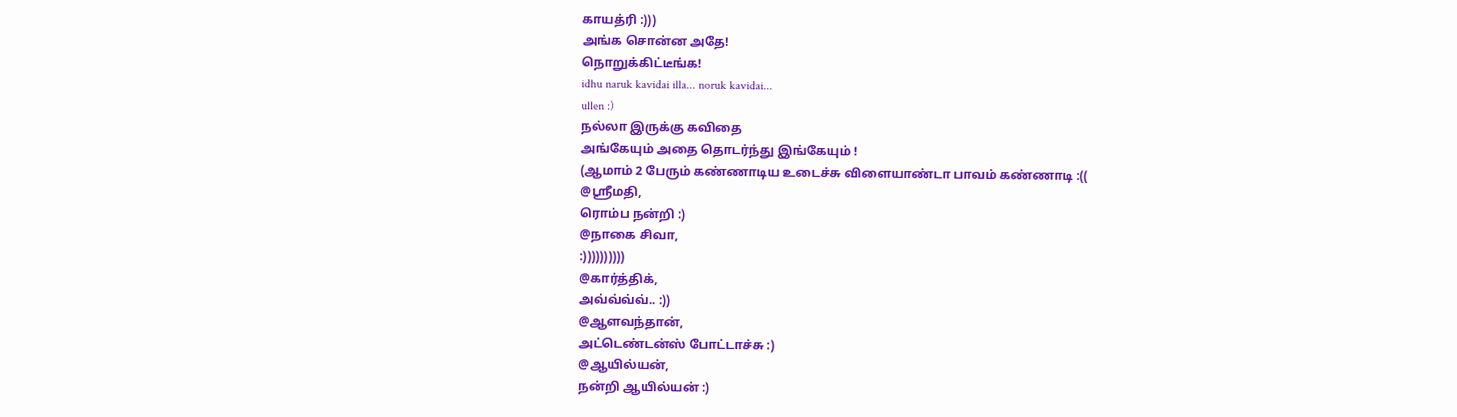காயத்ரி :)))
அங்க சொன்ன அதே!
நொறுக்கிட்டீங்க!
idhu naruk kavidai illa... noruk kavidai...
ullen :)
நல்லா இருக்கு கவிதை
அங்கேயும் அதை தொடர்ந்து இங்கேயும் !
(ஆமாம் 2 பேரும் கண்ணாடிய உடைச்சு விளையாண்டா பாவம் கண்ணாடி :((
@ஸ்ரீமதி,
ரொம்ப நன்றி :)
@நாகை சிவா,
:))))))))))
@கார்த்திக்,
அவ்வ்வ்வ்.. :))
@ஆளவந்தான்,
அட்டெண்டன்ஸ் போட்டாச்சு :)
@ஆயில்யன்,
நன்றி ஆயில்யன் :)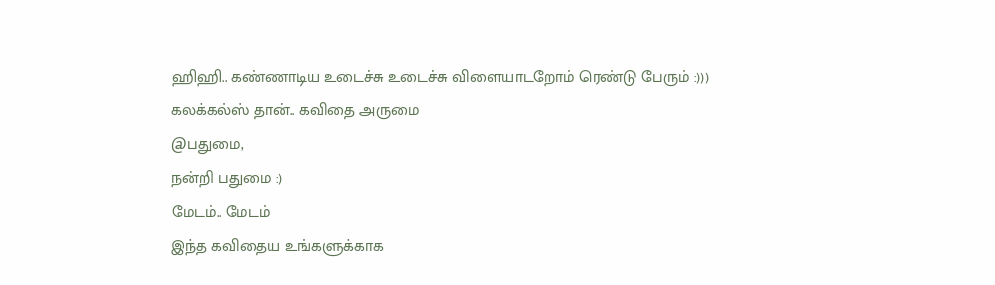ஹிஹி.. கண்ணாடிய உடைச்சு உடைச்சு விளையாடறோம் ரெண்டு பேரும் :)))
கலக்கல்ஸ் தான்.. கவிதை அருமை
@பதுமை,
நன்றி பதுமை :)
மேடம்.. மேடம்
இந்த கவிதைய உங்களுக்காக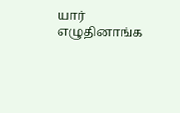யார் எழுதினாங்க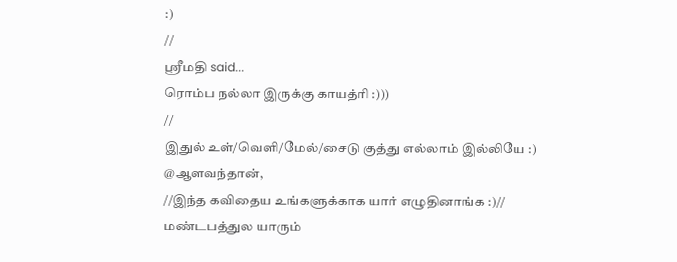:)
//
ஸ்ரீமதி said...
ரொம்ப நல்லா இருக்கு காயத்ரி :)))
//
இதுல் உள்/வெளி/மேல்/சைடு குத்து எல்லாம் இல்லியே :)
@ஆளவந்தான்,
//இந்த கவிதைய உங்களுக்காக யார் எழுதினாங்க :)//
மண்டபத்துல யாரும்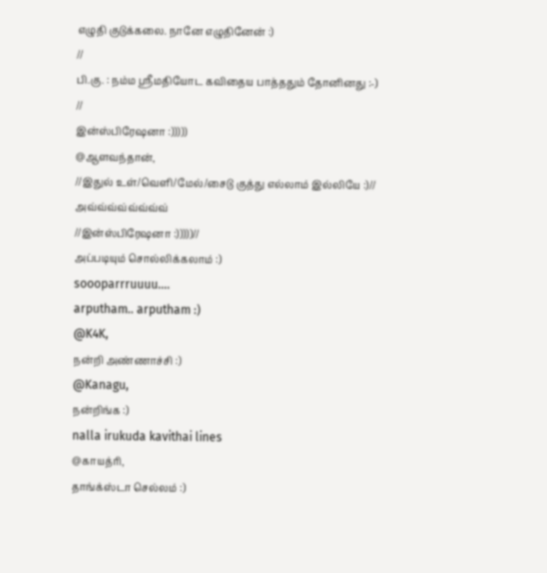எழுதி குடுக்கலை. நானே எழுதினேன் :)
//
பி.கு. : நம்ம ஸ்ரீமதியோட கவிதைய பாத்ததும் தோனினது :-)
//
இன்ஸ்பிரேஷனா :)))))
@ஆளவந்தான்,
//இதுல் உள்/வெளி/மேல்/சைடு குத்து எல்லாம் இல்லியே :)//
அவ்வ்வ்வ்வ்வ்வ்வ்
//இன்ஸ்பிரேஷனா :)))))//
அப்படியும் சொல்லிக்கலாம் :)
soooparrruuuu....
arputham.. arputham :)
@K4K,
நன்றி அண்ணாச்சி :)
@Kanagu,
நன்றிங்க :)
nalla irukuda kavithai lines
@காயத்ரி,
தாங்க்ஸ்டா செல்லம் :)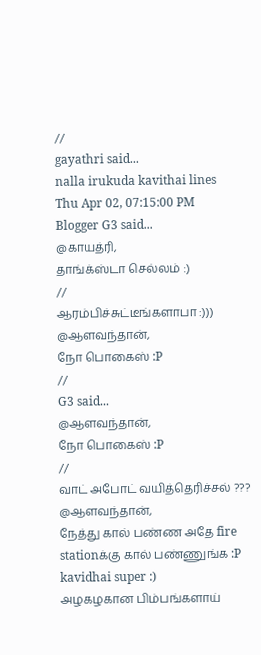//
gayathri said...
nalla irukuda kavithai lines
Thu Apr 02, 07:15:00 PM
Blogger G3 said...
@காயத்ரி,
தாங்க்ஸ்டா செல்லம் :)
//
ஆரம்பிச்சுட்டீங்களாபா :)))
@ஆளவந்தான்,
நோ பொகைஸ் :P
//
G3 said...
@ஆளவந்தான்,
நோ பொகைஸ் :P
//
வாட் அபோட் வயித்தெரிச்சல் ???
@ஆளவந்தான்,
நேத்து கால் பண்ண அதே fire stationக்கு கால் பண்ணுங்க :P
kavidhai super :)
அழகழகான பிம்பங்களாய்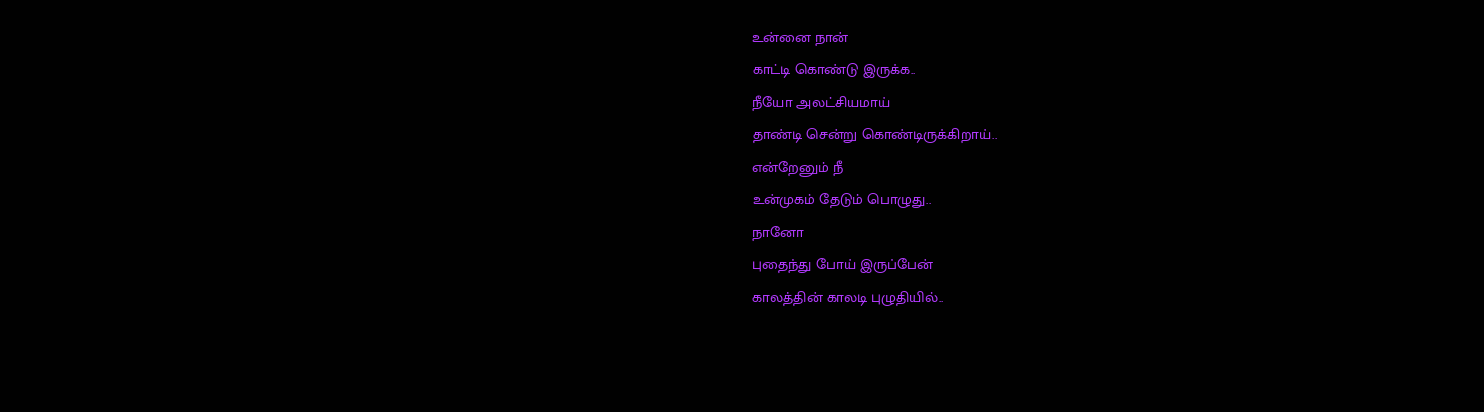உன்னை நான்
காட்டி கொண்டு இருக்க..
நீயோ அலட்சியமாய்
தாண்டி சென்று கொண்டிருக்கிறாய்..
என்றேனும் நீ
உன்முகம் தேடும் பொழுது..
நானோ
புதைந்து போய் இருப்பேன்
காலத்தின் காலடி புழுதியில்..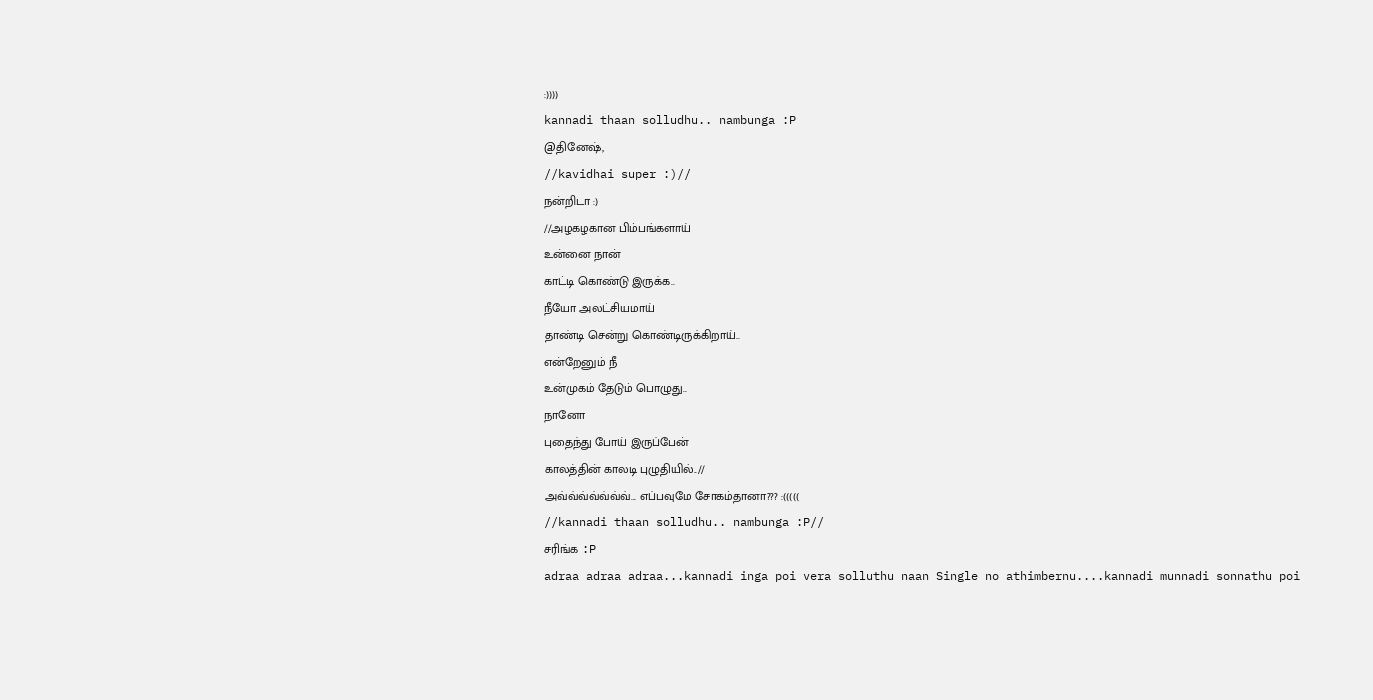:))))
kannadi thaan solludhu.. nambunga :P
@தினேஷ்,
//kavidhai super :)//
நன்றிடா :)
//அழகழகான பிம்பங்களாய்
உன்னை நான்
காட்டி கொண்டு இருக்க..
நீயோ அலட்சியமாய்
தாண்டி சென்று கொண்டிருக்கிறாய்..
என்றேனும் நீ
உன்முகம் தேடும் பொழுது..
நானோ
புதைந்து போய் இருப்பேன்
காலத்தின் காலடி புழுதியில்..//
அவ்வ்வ்வ்வ்வ்வ்... எப்பவுமே சோகம்தானா??? :(((((
//kannadi thaan solludhu.. nambunga :P//
சரிங்க :P
adraa adraa adraa...kannadi inga poi vera solluthu naan Single no athimbernu....kannadi munnadi sonnathu poi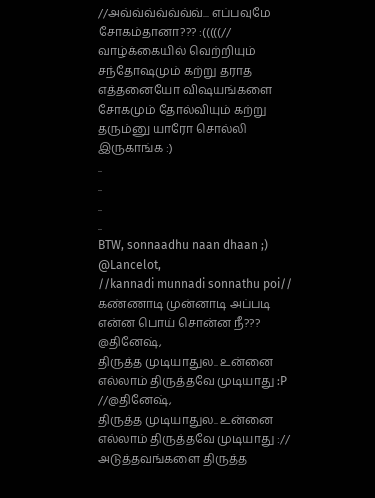//அவ்வ்வ்வ்வ்வ்வ்... எப்பவுமே சோகம்தானா??? :(((((//
வாழ்க்கையில் வெற்றியும் சந்தோஷமும் கற்று தராத எத்தனையோ விஷயங்களை சோகமும் தோல்வியும் கற்று தரும்னு யாரோ சொல்லி இருகாங்க :)
..
..
..
..
BTW, sonnaadhu naan dhaan ;)
@Lancelot,
//kannadi munnadi sonnathu poi//
கண்ணாடி முன்னாடி அப்படி என்ன பொய் சொன்ன நீ???
@தினேஷ்,
திருத்த முடியாதுல.. உன்னை எல்லாம் திருத்தவே முடியாது :P
//@தினேஷ்,
திருத்த முடியாதுல.. உன்னை எல்லாம் திருத்தவே முடியாது ://
அடுத்தவங்களை திருத்த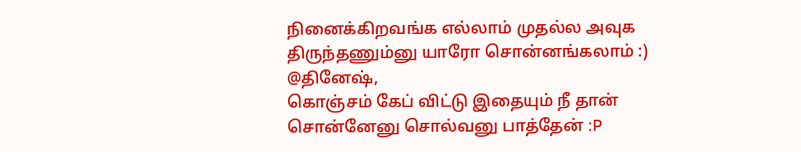நினைக்கிறவங்க எல்லாம் முதல்ல அவுக திருந்தணும்னு யாரோ சொன்னங்கலாம் :)
@தினேஷ்,
கொஞ்சம் கேப் விட்டு இதையும் நீ தான் சொன்னேனு சொல்வனு பாத்தேன் :P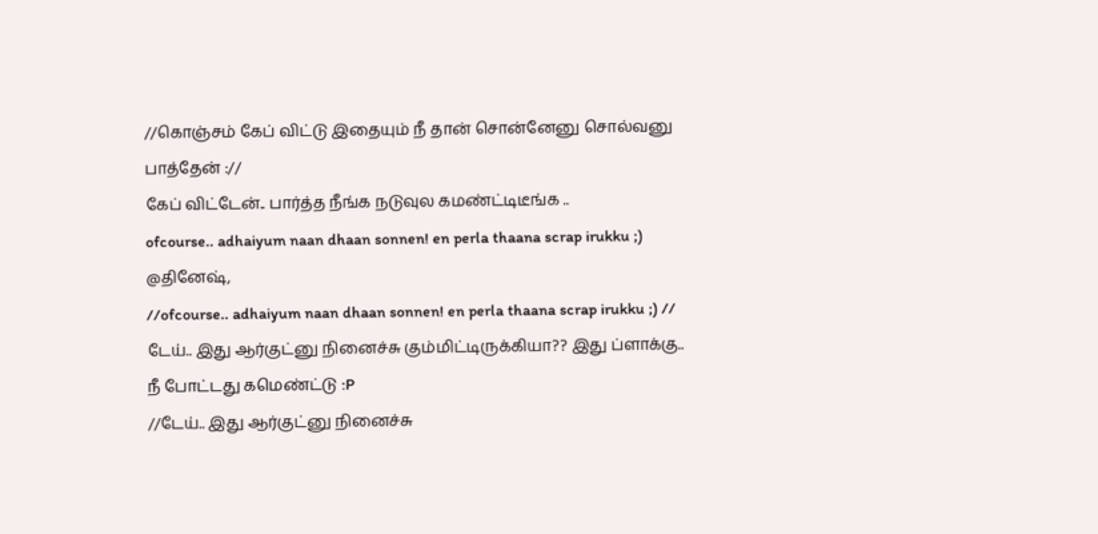//கொஞ்சம் கேப் விட்டு இதையும் நீ தான் சொன்னேனு சொல்வனு பாத்தேன் ://
கேப் விட்டேன்.. பார்த்த நீங்க நடுவுல கமண்ட்டிடீங்க ..
ofcourse.. adhaiyum naan dhaan sonnen! en perla thaana scrap irukku ;)
@தினேஷ்,
//ofcourse.. adhaiyum naan dhaan sonnen! en perla thaana scrap irukku ;) //
டேய்.. இது ஆர்குட்னு நினைச்சு கும்மிட்டிருக்கியா?? இது ப்ளாக்கு.. நீ போட்டது கமெண்ட்டு :P
//டேய்.. இது ஆர்குட்னு நினைச்சு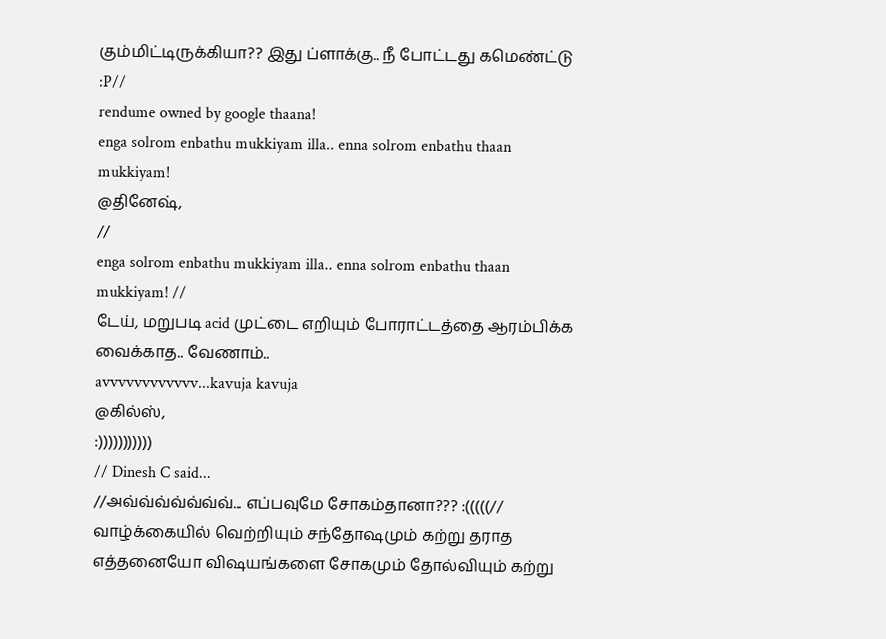கும்மிட்டிருக்கியா?? இது ப்ளாக்கு.. நீ போட்டது கமெண்ட்டு :P//
rendume owned by google thaana!
enga solrom enbathu mukkiyam illa.. enna solrom enbathu thaan mukkiyam!
@தினேஷ்,
//
enga solrom enbathu mukkiyam illa.. enna solrom enbathu thaan mukkiyam! //
டேய், மறுபடி acid முட்டை எறியும் போராட்டத்தை ஆரம்பிக்க வைக்காத.. வேணாம்..
avvvvvvvvvvvv...kavuja kavuja
@கில்ஸ்,
:)))))))))))
// Dinesh C said...
//அவ்வ்வ்வ்வ்வ்வ்... எப்பவுமே சோகம்தானா??? :(((((//
வாழ்க்கையில் வெற்றியும் சந்தோஷமும் கற்று தராத எத்தனையோ விஷயங்களை சோகமும் தோல்வியும் கற்று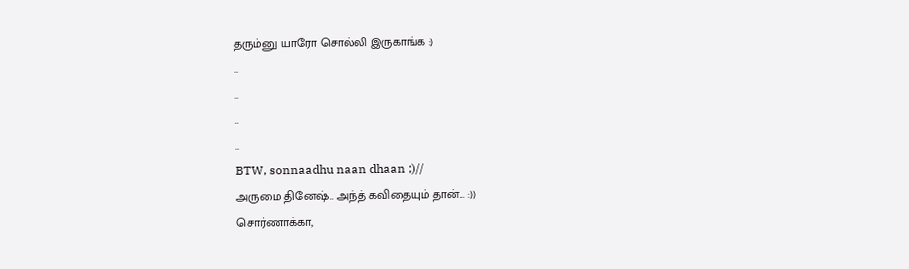தரும்னு யாரோ சொல்லி இருகாங்க :)
..
..
..
..
BTW, sonnaadhu naan dhaan ;)//
அருமை தினேஷ்.. அந்த் கவிதையும் தான்... :))
சொர்ணாக்கா,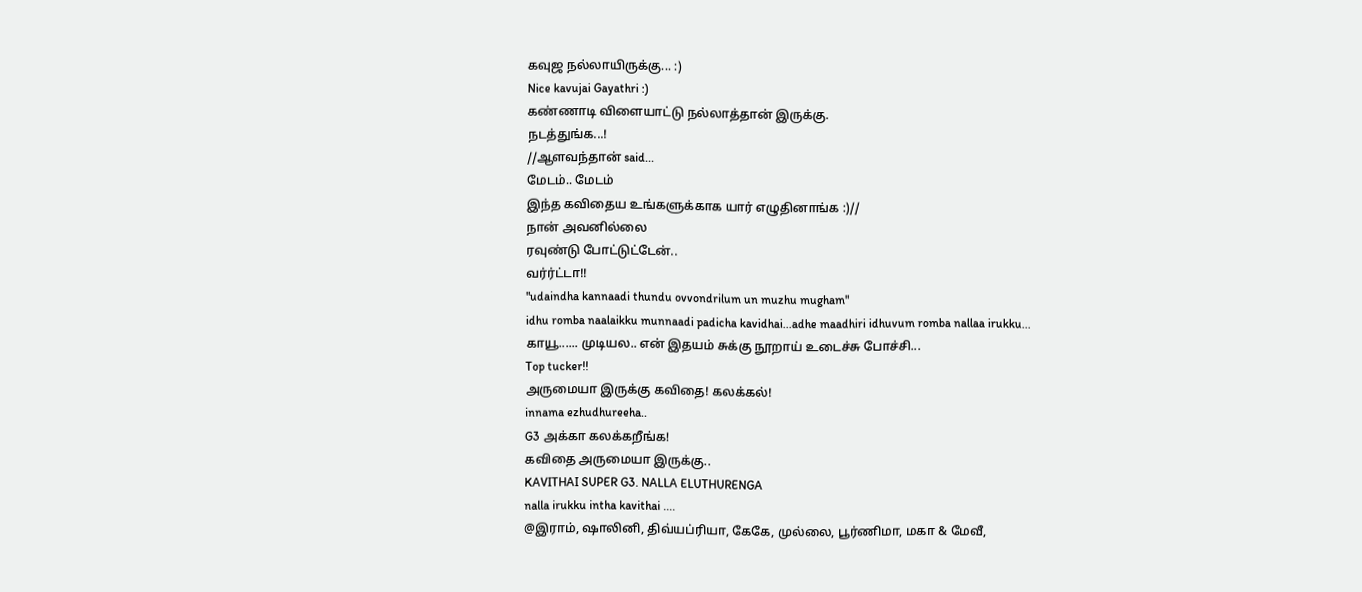கவுஜ நல்லாயிருக்கு... :)
Nice kavujai Gayathri :)
கண்ணாடி விளையாட்டு நல்லாத்தான் இருக்கு.
நடத்துங்க...!
//ஆளவந்தான் said...
மேடம்.. மேடம்
இந்த கவிதைய உங்களுக்காக யார் எழுதினாங்க :)//
நான் அவனில்லை
ரவுண்டு போட்டுட்டேன்..
வர்ர்ட்டா!!
"udaindha kannaadi thundu ovvondrilum un muzhu mugham"
idhu romba naalaikku munnaadi padicha kavidhai...adhe maadhiri idhuvum romba nallaa irukku...
காயூ...... முடியல.. என் இதயம் சுக்கு நூறாய் உடைச்சு போச்சி...
Top tucker!!
அருமையா இருக்கு கவிதை! கலக்கல்!
innama ezhudhureeha..
G3 அக்கா கலக்கறீங்க!
கவிதை அருமையா இருக்கு..
KAVITHAI SUPER G3. NALLA ELUTHURENGA
nalla irukku intha kavithai ....
@இராம், ஷாலினி, திவ்யப்ரியா, கேகே, முல்லை, பூர்ணிமா, மகா & மேவீ,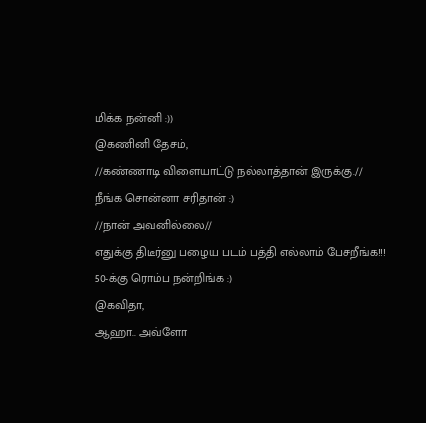மிக்க நன்னி :))
@கணினி தேசம்,
//கண்ணாடி விளையாட்டு நல்லாத்தான் இருக்கு.//
நீங்க சொன்னா சரிதான் :)
//நான் அவனில்லை//
எதுக்கு திடீர்னு பழைய படம் பத்தி எல்லாம் பேசறீங்க!!!
50-க்கு ரொம்ப நன்றிங்க :)
@கவிதா,
ஆஹா.. அவ்ளோ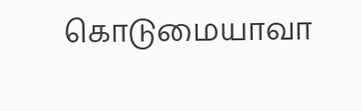கொடுமையாவா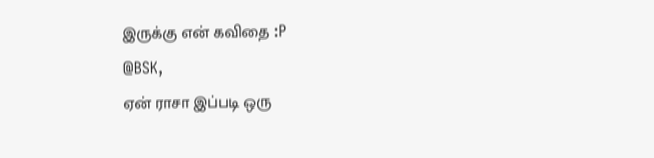இருக்கு என் கவிதை :P
@BSK,
ஏன் ராசா இப்படி ஒரு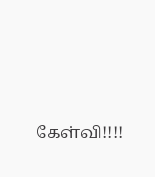கேள்வி!!!!